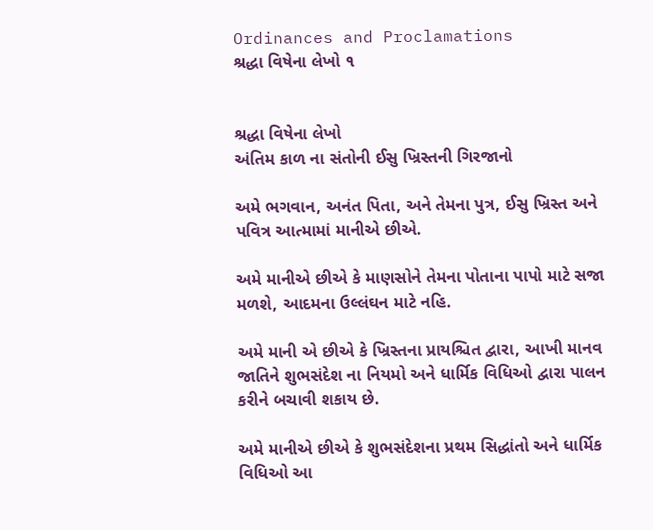Ordinances and Proclamations
શ્રદ્ધા વિષેના લેખો ૧


શ્રદ્ધા વિષેના લેખો
અંતિમ કાળ ના સંતોની ઈસુ ખ્રિસ્તની ગિરજાનો

અમે ભગવાન, અનંત પિતા, અને તેમના પુત્ર, ઈસુ ખ્રિસ્ત અને પવિત્ર આત્મામાં માનીએ છીએ.

અમે માનીએ છીએ કે માણસોને તેમના પોતાના પાપો માટે સજા મળશે, આદમના ઉલ્લંઘન માટે નહિ.

અમે માની એ છીએ કે ખ્રિસ્તના પ્રાયશ્ચિત દ્વારા, આખી માનવ જાતિને શુભસંદેશ ના નિયમો અને ધાર્મિક વિધિઓ દ્વારા પાલન કરીને બચાવી શકાય છે.

અમે માનીએ છીએ કે શુભસંદેશના પ્રથમ સિદ્ધાંતો અને ધાર્મિક વિધિઓ આ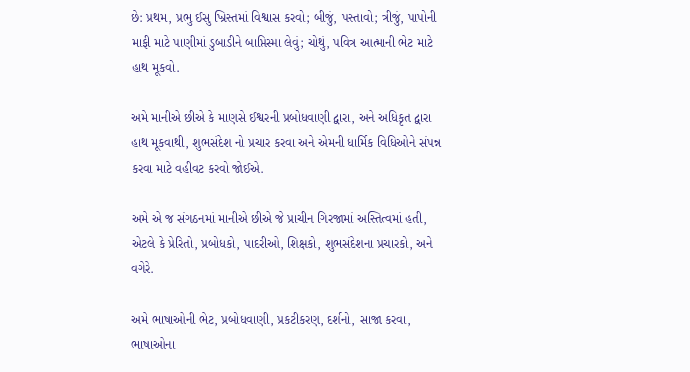છે: પ્રથમ, પ્રભુ ઈસુ ખ્રિસ્તમાં વિશ્વાસ કરવો; બીજું, પસ્તાવો; ત્રીજું, પાપોની માફી માટે પાણીમાં ડુબાડીને બાપ્તિસ્મા લેવું; ચોથું, પવિત્ર આત્માની ભેટ માટે હાથ મૂકવો.

અમે માનીએ છીએ કે માણસે ઈશ્વરની પ્રબોધવાણી દ્વારા, અને અધિકૃત દ્વારા હાથ મૂકવાથી, શુભસંદેશ નો પ્રચાર કરવા અને એમની ધાર્મિક વિધિઓને સંપન્ન કરવા માટે વહીવટ કરવો જોઈએ.

અમે એ જ સંગઠનમાં માનીએ છીએ જે પ્રાચીન ગિરજામાં અસ્તિત્વમાં હતી, એટલે કે પ્રેરિતો, પ્રબોધકો, પાદરીઓ, શિક્ષકો, શુભસંદેશના પ્રચારકો, અને વગેરે.

અમે ભાષાઓની ભેટ, પ્રબોધવાણી, પ્રકટીકરણ, દર્શનો, સાજા કરવા, ભાષાઓના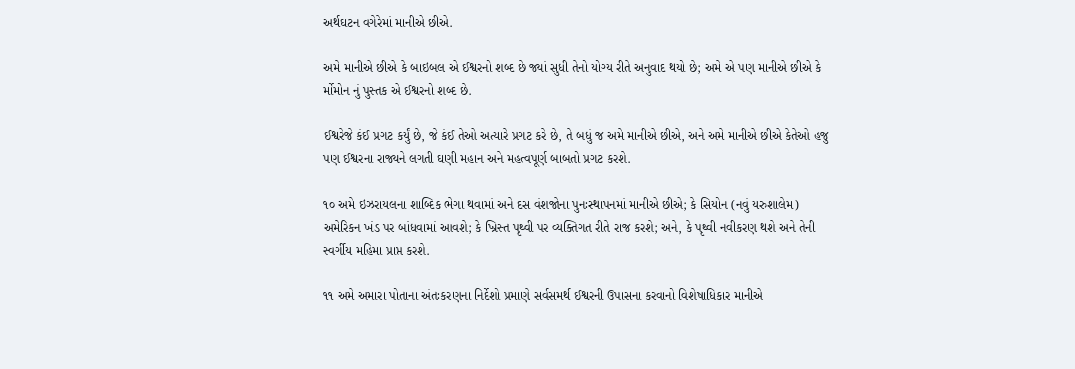અર્થઘટન વગેરેમાં માનીએ છીએ.

અમે માનીએ છીએ કે બાઇબલ એ ઈશ્વરનો શબ્દ છે જ્યાં સુધી તેનો યોગ્ય રીતે અનુવાદ થયો છે; અમે એ પણ માનીએ છીએ કે ર્મોમોન નું પુસ્તક એ ઈશ્વરનો શબ્દ છે.

ઈશ્વરેજે કંઈ પ્રગટ કર્યું છે, જે કંઈ તેઓ અત્યારે પ્રગટ કરે છે, તે બધું જ અમે માનીએ છીએ, અને અમે માનીએ છીએ કેતેઓ હજુ પણ ઈશ્વરના રાજ્યને લગતી ઘણી મહાન અને મહત્વપૂર્ણ બાબતો પ્રગટ કરશે.

૧૦ અમે ઇઝરાયલના શાબ્દિક ભેગા થવામાં અને દસ વંશજોના પુનઃસ્થાપનમાં માનીએ છીએ; કે સિયોન (નવું યરુશાલેમ) અમેરિકન ખંડ પર બાંધવામાં આવશે; કે ખ્રિસ્ત પૃથ્વી પર વ્યક્તિગત રીતે રાજ કરશે; અને, કે પૃથ્વી નવીકરણ થશે અને તેની સ્વર્ગીય મહિમા પ્રાપ્ત કરશે.

૧૧ અમે અમારા પોતાના અંતઃકરણના નિર્દેશો પ્રમાણે સર્વસમર્થ ઈશ્વરની ઉપાસના કરવાનો વિશેષાધિકાર માનીએ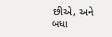છીએ, અને બધા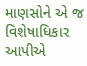માણસોને એ જ વિશેષાધિકાર આપીએ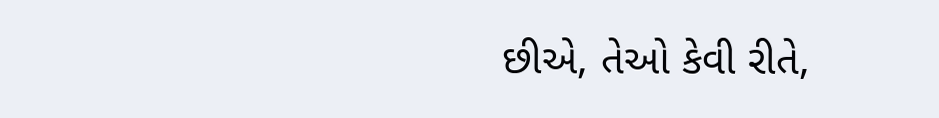છીએ, તેઓ કેવી રીતે,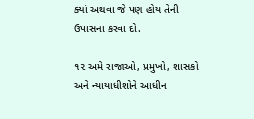ક્યાં અથવા જે પણ હોય તેની ઉપાસના કરવા દો.

૧૨ અમે રાજાઓ, પ્રમુખો, શાસકો અને ન્યાયાધીશોને આધીન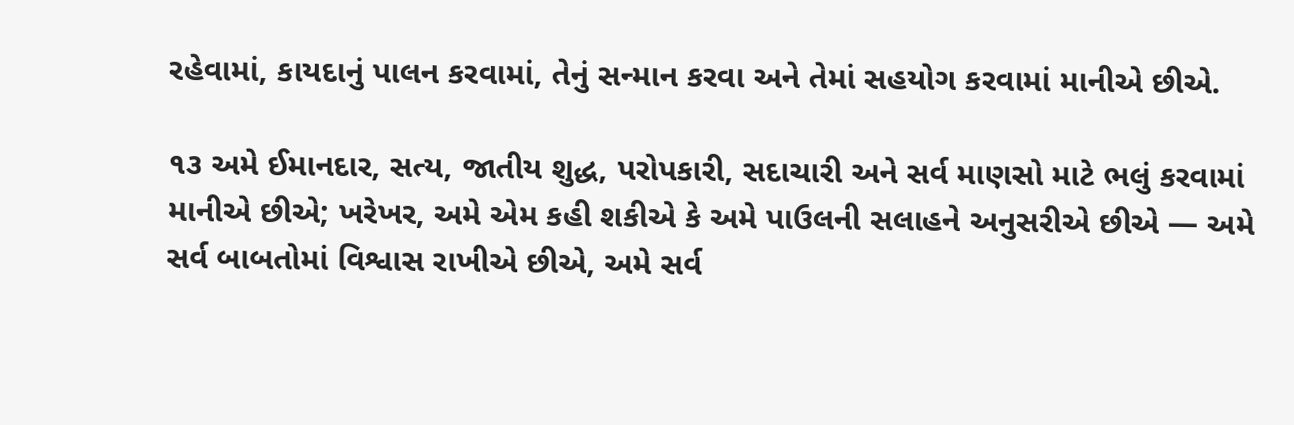રહેવામાં, કાયદાનું પાલન કરવામાં, તેનું સન્માન કરવા અને તેમાં સહયોગ કરવામાં માનીએ છીએ.

૧૩ અમે ઈમાનદાર, સત્ય, જાતીય શુદ્ધ, પરોપકારી, સદાચારી અને સર્વ માણસો માટે ભલું કરવામાં માનીએ છીએ; ખરેખર, અમે એમ કહી શકીએ કે અમે પાઉલની સલાહને અનુસરીએ છીએ — અમે સર્વ બાબતોમાં વિશ્વાસ રાખીએ છીએ, અમે સર્વ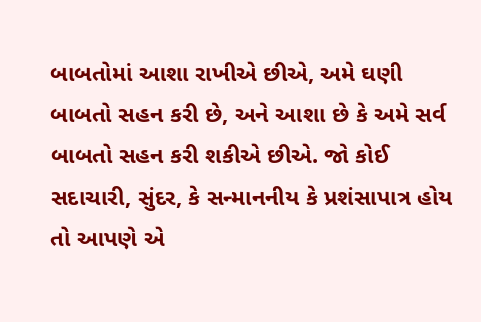બાબતોમાં આશા રાખીએ છીએ, અમે ઘણી બાબતો સહન કરી છે, અને આશા છે કે અમે સર્વ બાબતો સહન કરી શકીએ છીએ. જો કોઈ સદાચારી, સુંદર, કે સન્માનનીય કે પ્રશંસાપાત્ર હોય તો આપણે એ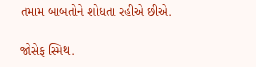તમામ બાબતોને શોધતા રહીએ છીએ.

જોસેફ સ્મિથ.